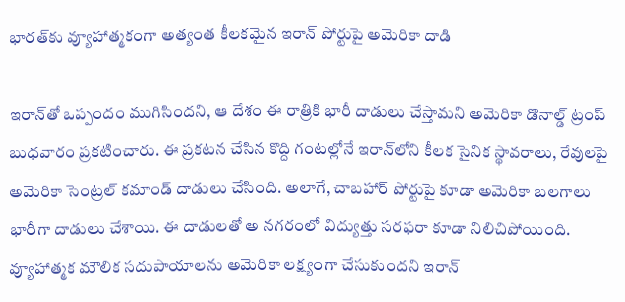భారత్‌కు వ్యూహాత్మకంగా అత్యంత కీలకమైన ఇరాన్ పోర్టుపై అమెరికా దాడి

ఇరాన్‌తో ఒప్పందం ముగిసిందని, ఆ దేశం ఈ రాత్రికి భారీ దాడులు చేస్తామని అమెరికా డొనాల్డ్ ట్రంప్ బుధవారం ప్రకటించారు. ఈ ప్రకటన చేసిన కొద్ది గంటల్లోనే ఇరాన్‌లోని కీలక సైనిక స్థావరాలు, రేవులపై అమెరికా సెంట్రల్ కమాండ్ దాడులు చేసింది. అలాగే, చాబహార్‌ పోర్టుపై కూడా అమెరికా బలగాలు భారీగా దాడులు చేశాయి. ఈ దాడులతో అ నగరంలో విద్యుత్తు సరఫరా కూడా నిలిచిపోయింది. వ్యూహాత్మక మౌలిక సదుపాయాలను అమెరికా లక్ష్యంగా చేసుకుందని ఇరాన్‌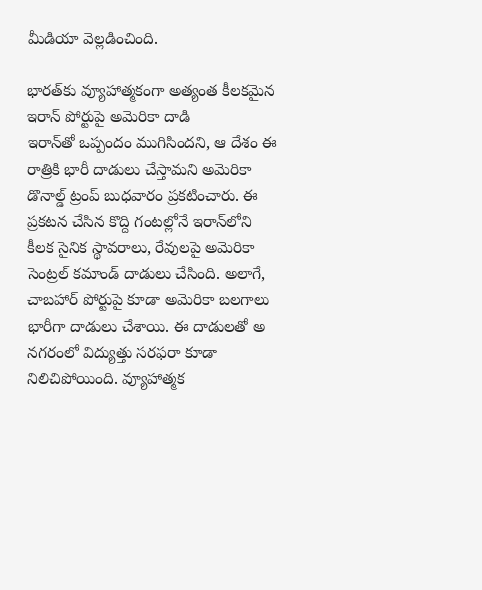మీడియా వెల్లడించింది.

భారత్‌కు వ్యూహాత్మకంగా అత్యంత కీలకమైన ఇరాన్ పోర్టుపై అమెరికా దాడి
ఇరాన్‌తో ఒప్పందం ముగిసిందని, ఆ దేశం ఈ రాత్రికి భారీ దాడులు చేస్తామని అమెరికా డొనాల్డ్ ట్రంప్ బుధవారం ప్రకటించారు. ఈ ప్రకటన చేసిన కొద్ది గంటల్లోనే ఇరాన్‌లోని కీలక సైనిక స్థావరాలు, రేవులపై అమెరికా సెంట్రల్ కమాండ్ దాడులు చేసింది. అలాగే, చాబహార్‌ పోర్టుపై కూడా అమెరికా బలగాలు భారీగా దాడులు చేశాయి. ఈ దాడులతో అ నగరంలో విద్యుత్తు సరఫరా కూడా నిలిచిపోయింది. వ్యూహాత్మక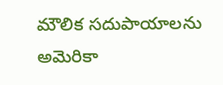మౌలిక సదుపాయాలను అమెరికా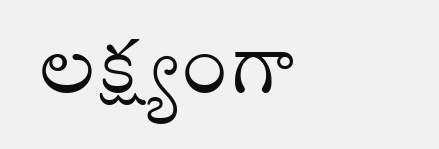లక్ష్యంగా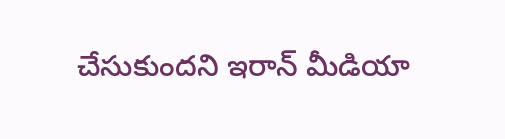చేసుకుందని ఇరాన్‌ మీడియా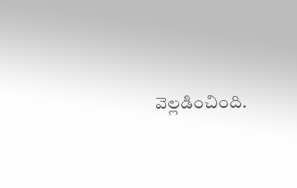వెల్లడించింది.